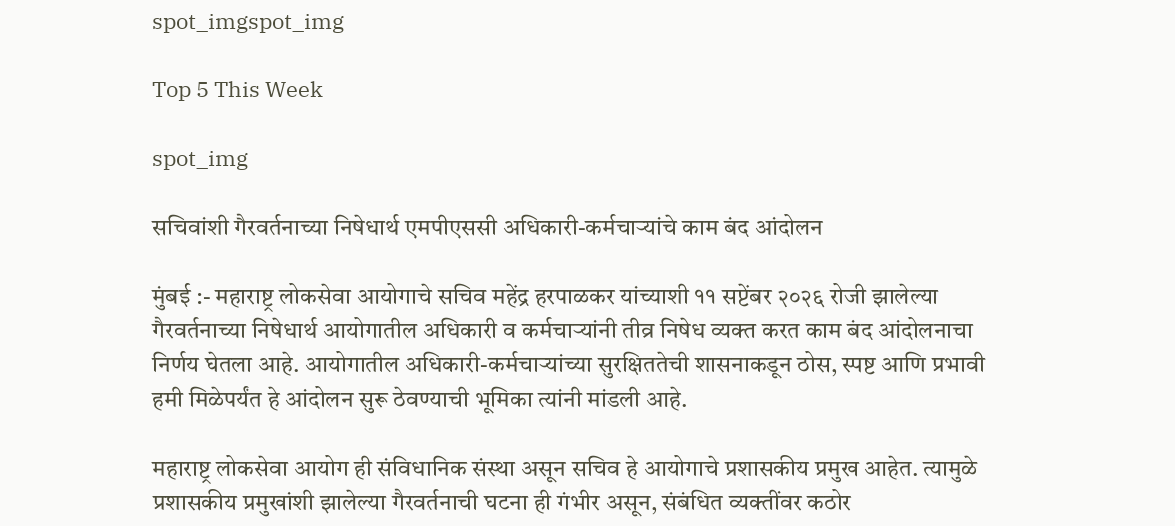spot_imgspot_img

Top 5 This Week

spot_img

सचिवांशी गैरवर्तनाच्या निषेधार्थ एमपीएससी अधिकारी-कर्मचाऱ्यांचे काम बंद आंदोलन

मुंबई :- महाराष्ट्र लोकसेवा आयोगाचे सचिव महेंद्र हरपाळकर यांच्याशी ११ सप्टेंबर २०२६ रोजी झालेल्या गैरवर्तनाच्या निषेधार्थ आयोगातील अधिकारी व कर्मचाऱ्यांनी तीव्र निषेध व्यक्त करत काम बंद आंदोलनाचा निर्णय घेतला आहे. आयोगातील अधिकारी-कर्मचाऱ्यांच्या सुरक्षिततेची शासनाकडून ठोस, स्पष्ट आणि प्रभावी हमी मिळेपर्यंत हे आंदोलन सुरू ठेवण्याची भूमिका त्यांनी मांडली आहे.

महाराष्ट्र लोकसेवा आयोग ही संविधानिक संस्था असून सचिव हे आयोगाचे प्रशासकीय प्रमुख आहेत. त्यामुळे प्रशासकीय प्रमुखांशी झालेल्या गैरवर्तनाची घटना ही गंभीर असून, संबंधित व्यक्तींवर कठोर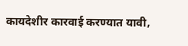कायदेशीर कारवाई करण्यात यावी,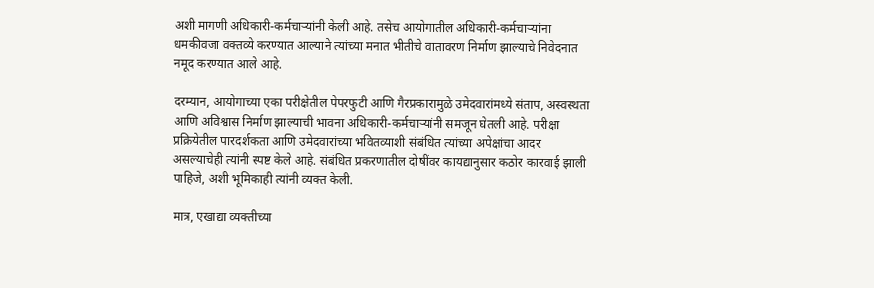अशी मागणी अधिकारी-कर्मचाऱ्यांनी केली आहे. तसेच आयोगातील अधिकारी-कर्मचाऱ्यांना धमकीवजा वक्तव्ये करण्यात आल्याने त्यांच्या मनात भीतीचे वातावरण निर्माण झाल्याचे निवेदनात नमूद करण्यात आले आहे.

दरम्यान, आयोगाच्या एका परीक्षेतील पेपरफुटी आणि गैरप्रकारामुळे उमेदवारांमध्ये संताप, अस्वस्थता आणि अविश्वास निर्माण झाल्याची भावना अधिकारी-कर्मचाऱ्यांनी समजून घेतली आहे. परीक्षा प्रक्रियेतील पारदर्शकता आणि उमेदवारांच्या भवितव्याशी संबंधित त्यांच्या अपेक्षांचा आदर असल्याचेही त्यांनी स्पष्ट केले आहे. संबंधित प्रकरणातील दोषींवर कायद्यानुसार कठोर कारवाई झाली पाहिजे, अशी भूमिकाही त्यांनी व्यक्त केली.

मात्र, एखाद्या व्यक्तीच्या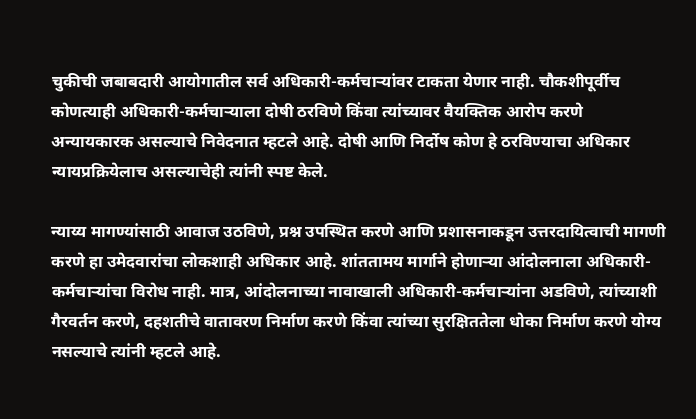चुकीची जबाबदारी आयोगातील सर्व अधिकारी-कर्मचाऱ्यांवर टाकता येणार नाही. चौकशीपूर्वीच कोणत्याही अधिकारी-कर्मचाऱ्याला दोषी ठरविणे किंवा त्यांच्यावर वैयक्तिक आरोप करणे अन्यायकारक असल्याचे निवेदनात म्हटले आहे. दोषी आणि निर्दोष कोण हे ठरविण्याचा अधिकार न्यायप्रक्रियेलाच असल्याचेही त्यांनी स्पष्ट केले.

न्याय्य मागण्यांसाठी आवाज उठविणे, प्रश्न उपस्थित करणे आणि प्रशासनाकडून उत्तरदायित्वाची मागणी करणे हा उमेदवारांचा लोकशाही अधिकार आहे. शांततामय मार्गाने होणाऱ्या आंदोलनाला अधिकारी-कर्मचाऱ्यांचा विरोध नाही. मात्र, आंदोलनाच्या नावाखाली अधिकारी-कर्मचाऱ्यांना अडविणे, त्यांच्याशी गैरवर्तन करणे, दहशतीचे वातावरण निर्माण करणे किंवा त्यांच्या सुरक्षिततेला धोका निर्माण करणे योग्य नसल्याचे त्यांनी म्हटले आहे.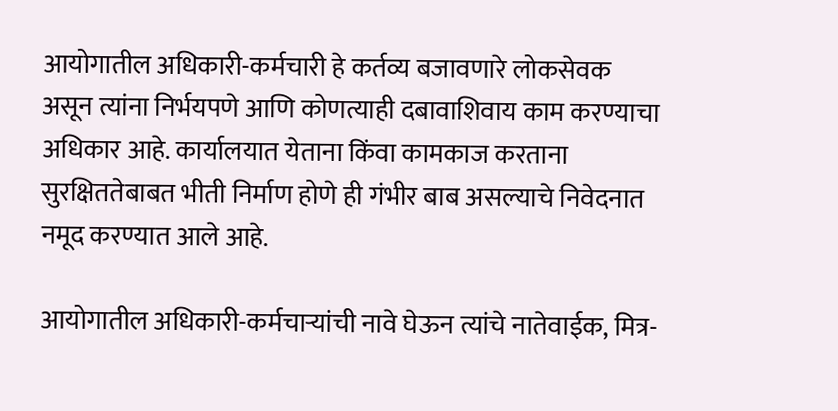आयोगातील अधिकारी-कर्मचारी हे कर्तव्य बजावणारे लोकसेवक असून त्यांना निर्भयपणे आणि कोणत्याही दबावाशिवाय काम करण्याचा अधिकार आहे. कार्यालयात येताना किंवा कामकाज करताना सुरक्षिततेबाबत भीती निर्माण होणे ही गंभीर बाब असल्याचे निवेदनात नमूद करण्यात आले आहे.

आयोगातील अधिकारी-कर्मचाऱ्यांची नावे घेऊन त्यांचे नातेवाईक, मित्र-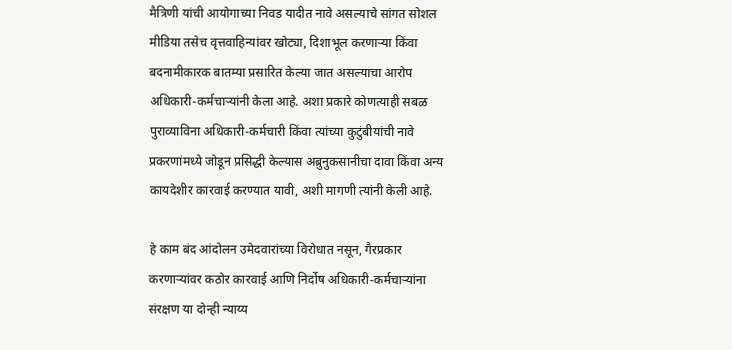मैत्रिणी यांची आयोगाच्या निवड यादीत नावे असल्याचे सांगत सोशल मीडिया तसेच वृत्तवाहिन्यांवर खोट्या, दिशाभूल करणाऱ्या किंवा बदनामीकारक बातम्या प्रसारित केल्या जात असल्याचा आरोप अधिकारी-कर्मचाऱ्यांनी केला आहे. अशा प्रकारे कोणत्याही सबळ पुराव्याविना अधिकारी-कर्मचारी किंवा त्यांच्या कुटुंबीयांची नावे प्रकरणांमध्ये जोडून प्रसिद्धी केल्यास अब्रुनुकसानीचा दावा किंवा अन्य कायदेशीर कारवाई करण्यात यावी, अशी मागणी त्यांनी केली आहे.

हे काम बंद आंदोलन उमेदवारांच्या विरोधात नसून, गैरप्रकार करणाऱ्यांवर कठोर कारवाई आणि निर्दोष अधिकारी-कर्मचाऱ्यांना संरक्षण या दोन्ही न्याय्य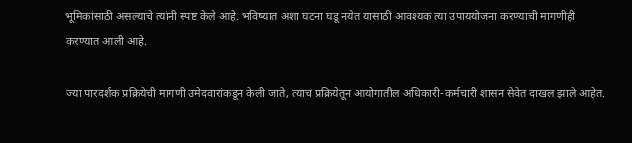भूमिकांसाठी असल्याचे त्यांनी स्पष्ट केले आहे. भविष्यात अशा घटना घडू नयेत यासाठी आवश्यक त्या उपाययोजना करण्याची मागणीही करण्यात आली आहे.

ज्या पारदर्शक प्रक्रियेची मागणी उमेदवारांकडून केली जाते, त्याच प्रक्रियेतून आयोगातील अधिकारी-कर्मचारी शासन सेवेत दाखल झाले आहेत.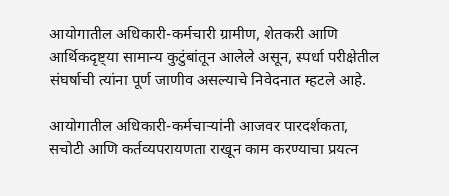आयोगातील अधिकारी-कर्मचारी ग्रामीण, शेतकरी आणि आर्थिकदृष्ट्या सामान्य कुटुंबांतून आलेले असून, स्पर्धा परीक्षेतील संघर्षाची त्यांना पूर्ण जाणीव असल्याचे निवेदनात म्हटले आहे.

आयोगातील अधिकारी-कर्मचाऱ्यांनी आजवर पारदर्शकता, सचोटी आणि कर्तव्यपरायणता राखून काम करण्याचा प्रयत्न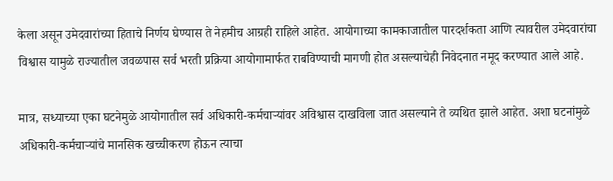केला असून उमेदवारांच्या हिताचे निर्णय घेण्यास ते नेहमीच आग्रही राहिले आहेत. आयोगाच्या कामकाजातील पारदर्शकता आणि त्यावरील उमेदवारांचा विश्वास यामुळे राज्यातील जवळपास सर्व भरती प्रक्रिया आयोगामार्फत राबविण्याची मागणी होत असल्याचेही निवेदनात नमूद करण्यात आले आहे.

मात्र, सध्याच्या एका घटनेमुळे आयोगातील सर्व अधिकारी-कर्मचाऱ्यांवर अविश्वास दाखविला जात असल्याने ते व्यथित झाले आहेत. अशा घटनांमुळे अधिकारी-कर्मचाऱ्यांचे मानसिक खच्चीकरण होऊन त्याचा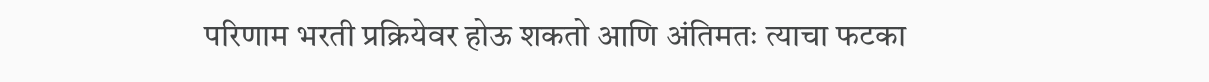परिणाम भरती प्रक्रियेवर होऊ शकतो आणि अंतिमतः त्याचा फटका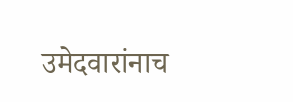उमेदवारांनाच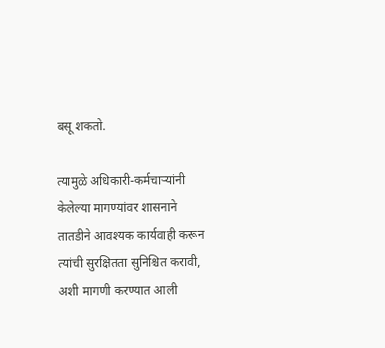बसू शकतो.

त्यामुळे अधिकारी-कर्मचाऱ्यांनी केलेल्या मागण्यांवर शासनाने तातडीने आवश्यक कार्यवाही करून त्यांची सुरक्षितता सुनिश्चित करावी, अशी मागणी करण्यात आली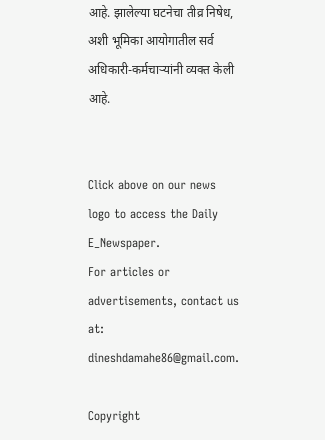आहे. झालेल्या घटनेचा तीव्र निषेध, अशी भूमिका आयोगातील सर्व अधिकारी-कर्मचाऱ्यांनी व्यक्त केली आहे.


Click above on our news logo to access the Daily E_Newspaper.
For articles or advertisements, contact us at: dineshdamahe86@gmail.com.

Copyright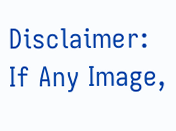Disclaimer: If Any Image,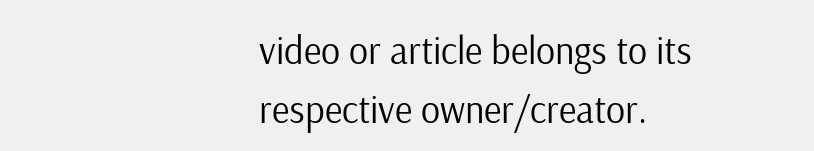video or article belongs to its respective owner/creator.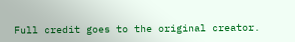Full credit goes to the original creator.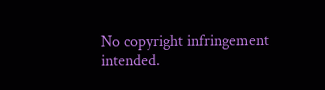No copyright infringement intended.